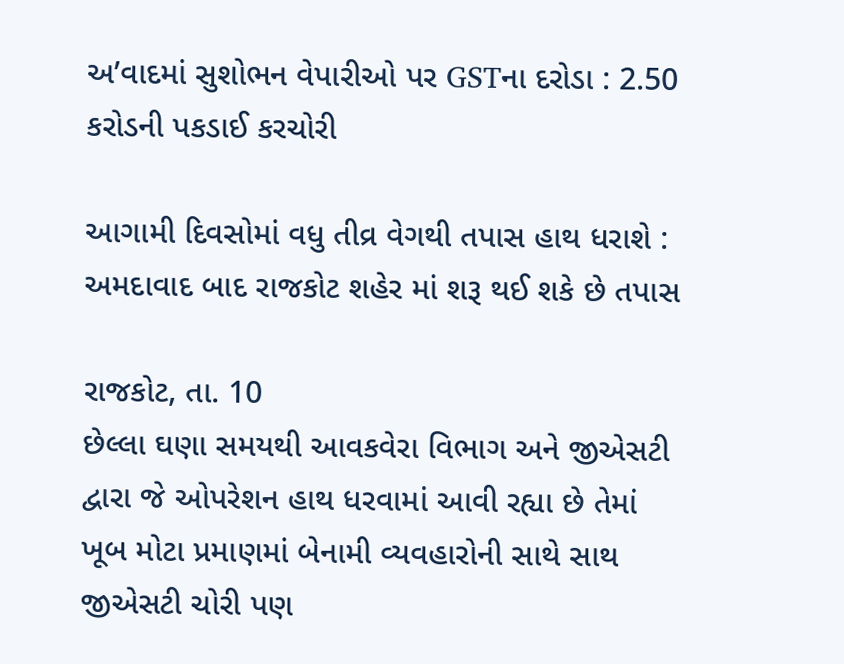અ’વાદમાં સુશોભન વેપારીઓ પર GSTના દરોડા : 2.50 કરોડની પકડાઈ કરચોરી

આગામી દિવસોમાં વધુ તીવ્ર વેગથી તપાસ હાથ ધરાશે : અમદાવાદ બાદ રાજકોટ શહેર માં શરૂ થઈ શકે છે તપાસ

રાજકોટ, તા. 10
છેલ્લા ઘણા સમયથી આવકવેરા વિભાગ અને જીએસટી દ્વારા જે ઓપરેશન હાથ ધરવામાં આવી રહ્યા છે તેમાં ખૂબ મોટા પ્રમાણમાં બેનામી વ્યવહારોની સાથે સાથ જીએસટી ચોરી પણ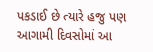પકડાઈ છે ત્યારે હજુ પણ આગામી દિવસોમાં આ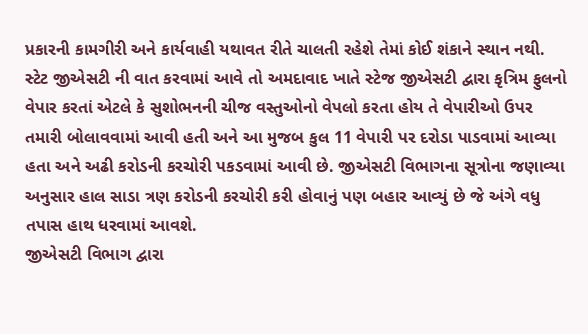પ્રકારની કામગીરી અને કાર્યવાહી યથાવત રીતે ચાલતી રહેશે તેમાં કોઈ શંકાને સ્થાન નથી. સ્ટેટ જીએસટી ની વાત કરવામાં આવે તો અમદાવાદ ખાતે સ્ટેજ જીએસટી દ્વારા કૃત્રિમ ફુલનો વેપાર કરતાં એટલે કે સુશોભનની ચીજ વસ્તુઓનો વેપલો કરતા હોય તે વેપારીઓ ઉપર તમારી બોલાવવામાં આવી હતી અને આ મુજબ કુલ 11 વેપારી પર દરોડા પાડવામાં આવ્યા હતા અને અઢી કરોડની કરચોરી પકડવામાં આવી છે. જીએસટી વિભાગના સૂત્રોના જણાવ્યા અનુસાર હાલ સાડા ત્રણ કરોડની કરચોરી કરી હોવાનું પણ બહાર આવ્યું છે જે અંગે વધુ તપાસ હાથ ધરવામાં આવશે.
જીએસટી વિભાગ દ્વારા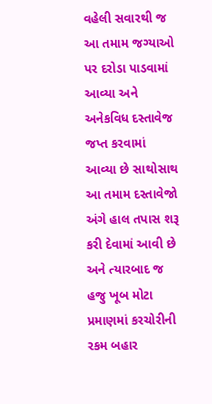વહેલી સવારથી જ આ તમામ જગ્યાઓ પર દરોડા પાડવામાં આવ્યા અને અનેકવિધ દસ્તાવેજ જપ્ત કરવામાં આવ્યા છે સાથોસાથ આ તમામ દસ્તાવેજો અંગે હાલ તપાસ શરૂ કરી દેવામાં આવી છે અને ત્યારબાદ જ હજુ ખૂબ મોટા પ્રમાણમાં કરચોરીની રકમ બહાર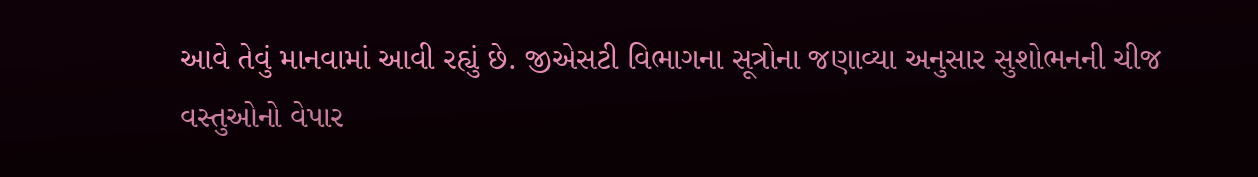આવે તેવું માનવામાં આવી રહ્યું છે. જીએસટી વિભાગના સૂત્રોના જણાવ્યા અનુસાર સુશોભનની ચીજ વસ્તુઓનો વેપાર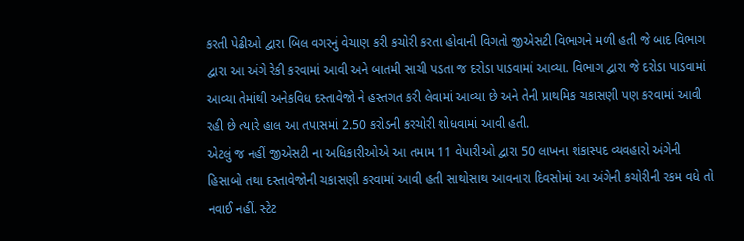કરતી પેઢીઓ દ્વારા બિલ વગરનું વેચાણ કરી કચોરી કરતા હોવાની વિગતો જીએસટી વિભાગને મળી હતી જે બાદ વિભાગ દ્વારા આ અંગે રેકી કરવામાં આવી અને બાતમી સાચી પડતા જ દરોડા પાડવામાં આવ્યા. વિભાગ દ્વારા જે દરોડા પાડવામાં આવ્યા તેમાંથી અનેકવિધ દસ્તાવેજો ને હસ્તગત કરી લેવામાં આવ્યા છે અને તેની પ્રાથમિક ચકાસણી પણ કરવામાં આવી રહી છે ત્યારે હાલ આ તપાસમાં 2.50 કરોડની કરચોરી શોધવામાં આવી હતી.
એટલું જ નહીં જીએસટી ના અધિકારીઓએ આ તમામ 11 વેપારીઓ દ્વારા 50 લાખના શંકાસ્પદ વ્યવહારો અંગેની હિસાબો તથા દસ્તાવેજોની ચકાસણી કરવામાં આવી હતી સાથોસાથ આવનારા દિવસોમાં આ અંગેની કચોરીની રકમ વધે તો નવાઈ નહીં. સ્ટેટ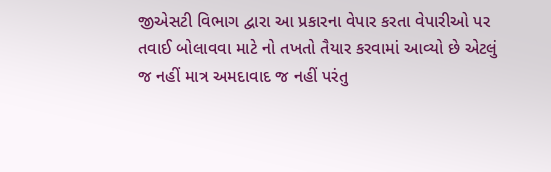જીએસટી વિભાગ દ્વારા આ પ્રકારના વેપાર કરતા વેપારીઓ પર તવાઈ બોલાવવા માટે નો તખતો તૈયાર કરવામાં આવ્યો છે એટલું જ નહીં માત્ર અમદાવાદ જ નહીં પરંતુ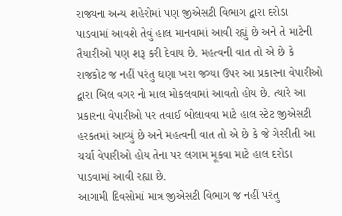રાજ્યના અન્ય શહેરોમાં પણ જીએસટી વિભાગ દ્વારા દરોડા પાડવામાં આવશે તેવું હાલ માનવામાં આવી રહ્યું છે અને તે માટેની તૈયારીઓ પણ શરૂ કરી દેવાય છે. મહત્વની વાત તો એ છે કે રાજકોટ જ નહીં પરંતુ ઘણા ખરા જગ્યા ઉપર આ પ્રકારના વેપારીઓ દ્વારા બિલ વગર નો માલ મોકલવામાં આવતો હોય છે. ત્યારે આ પ્રકારના વેપારીઓ પર તવાઈ બોલાવવા માટે હાલ સ્ટેટ જીએસટી હરકતમાં આવ્યું છે અને મહત્વની વાત તો એ છે કે જે ગેરરીતી આ ચર્ચા વેપારીઓ હોય તેના પર લગામ મૂકવા માટે હાલ દરોડા પાડવામાં આવી રહ્યા છે.
આગામી દિવસોમાં માત્ર જીએસટી વિભાગ જ નહીં પરંતુ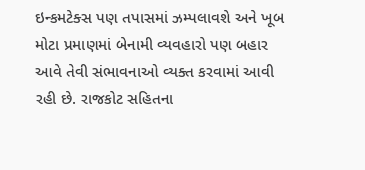ઇન્કમટેક્સ પણ તપાસમાં ઝમ્પલાવશે અને ખૂબ મોટા પ્રમાણમાં બેનામી વ્યવહારો પણ બહાર આવે તેવી સંભાવનાઓ વ્યક્ત કરવામાં આવી રહી છે. રાજકોટ સહિતના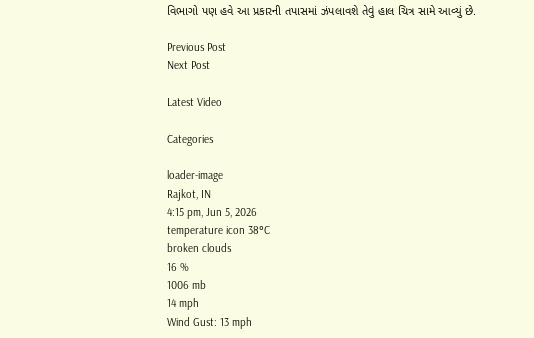વિભાગો પણ હવે આ પ્રકારની તપાસમાં ઝંપલાવશે તેવું હાલ ચિત્ર સામે આવ્યું છે.

Previous Post
Next Post

Latest Video

Categories

loader-image
Rajkot, IN
4:15 pm, Jun 5, 2026
temperature icon 38°C
broken clouds
16 %
1006 mb
14 mph
Wind Gust: 13 mph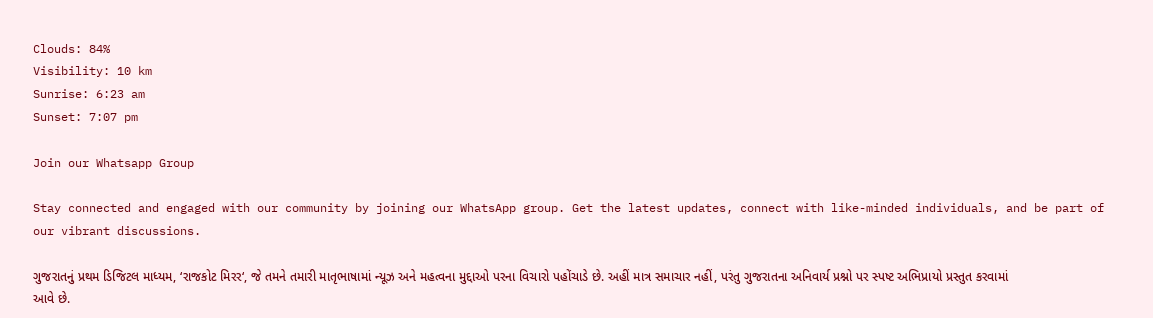Clouds: 84%
Visibility: 10 km
Sunrise: 6:23 am
Sunset: 7:07 pm

Join our Whatsapp Group

Stay connected and engaged with our community by joining our WhatsApp group. Get the latest updates, connect with like-minded individuals, and be part of our vibrant discussions.

ગુજરાતનું પ્રથમ ડિજિટલ માધ્યમ, ‘રાજકોટ મિરર‘, જે તમને તમારી માતૃભાષામાં ન્યૂઝ અને મહત્વના મુદ્દાઓ પરના વિચારો પહોંચાડે છે. અહીં માત્ર સમાચાર નહીં, પરંતુ ગુજરાતના અનિવાર્ય પ્રશ્નો પર સ્પષ્ટ અભિપ્રાયો પ્રસ્તુત કરવામાં આવે છે.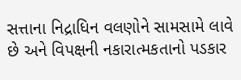સત્તાના નિદ્રાધિન વલણોને સામસામે લાવે છે અને વિપક્ષની નકારાત્મકતાનો પડકાર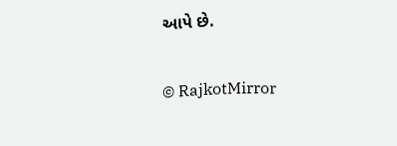આપે છે.

© RajkotMirror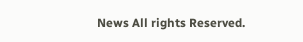News All rights Reserved.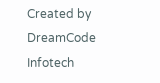Created by DreamCode Infotech